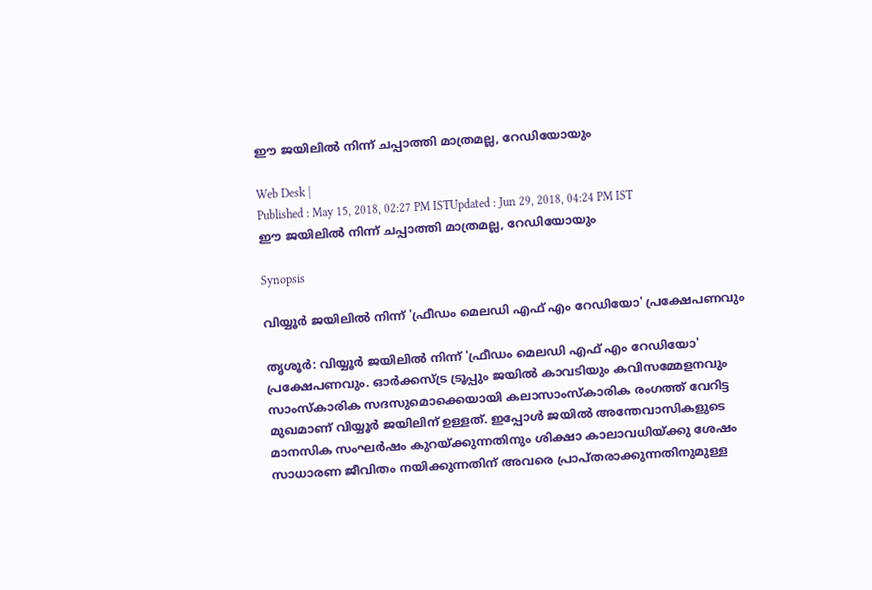ഈ ജയിലില്‍ നിന്ന് ചപ്പാത്തി മാത്രമല്ല, റേഡിയോയും

Web Desk |
Published : May 15, 2018, 02:27 PM ISTUpdated : Jun 29, 2018, 04:24 PM IST
ഈ ജയിലില്‍ നിന്ന് ചപ്പാത്തി മാത്രമല്ല, റേഡിയോയും

Synopsis

വിയ്യൂര്‍ ജയിലില്‍ നിന്ന് 'ഫ്രീഡം മെലഡി എഫ് എം റേഡിയോ' പ്രക്ഷേപണവും

തൃശൂര്‍: വിയ്യൂര്‍ ജയിലില്‍ നിന്ന് 'ഫ്രീഡം മെലഡി എഫ് എം റേഡിയോ' പ്രക്ഷേപണവും. ഓര്‍ക്കസ്ട്ര ട്രൂപ്പും ജയില്‍ കാവടിയും കവിസമ്മേളനവും സാംസ്‌കാരിക സദസുമൊക്കെയായി കലാസാംസ്‌കാരിക രംഗത്ത് വേറിട്ട മുഖമാണ് വിയ്യൂര്‍ ജയിലിന് ഉള്ളത്. ഇപ്പോള്‍ ജയില്‍ അന്തേവാസികളുടെ മാനസിക സംഘര്‍ഷം കുറയ്ക്കുന്നതിനും ശിക്ഷാ കാലാവധിയ്ക്കു ശേഷം സാധാരണ ജീവിതം നയിക്കുന്നതിന് അവരെ പ്രാപ്തരാക്കുന്നതിനുമുള്ള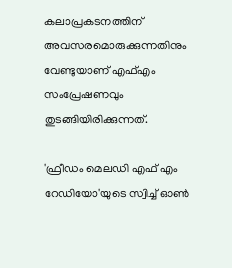കലാപ്രകടനത്തിന് അവസരമൊരുക്കുന്നതിനും വേണ്ടുയാണ് എഫ്എം സംപ്രേഷണവും തുടങ്ങിയിരിക്കുന്നത്.

'ഫ്രീഡം മെലഡി എഫ് എം റേഡിയോ'യുടെ സ്വിച്ച് ഓണ്‍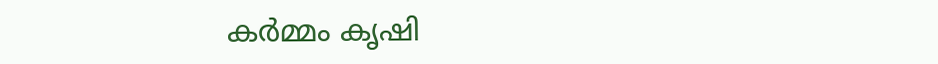കര്‍മ്മം കൃഷി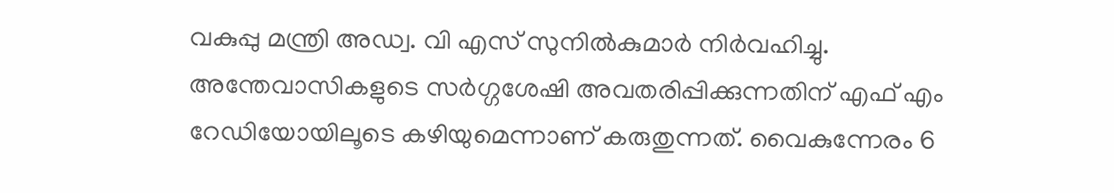വകുപ്പു മന്ത്രി അഡ്വ. വി എസ് സുനില്‍കുമാര്‍ നിര്‍വഹിച്ചു. അന്തേവാസികളുടെ സര്‍ഗ്ഗശേഷി അവതരിപ്പിക്കുന്നതിന് എഫ് എം റേഡിയോയിലൂടെ കഴിയുമെന്നാണ് കരുതുന്നത്. വൈകുന്നേരം 6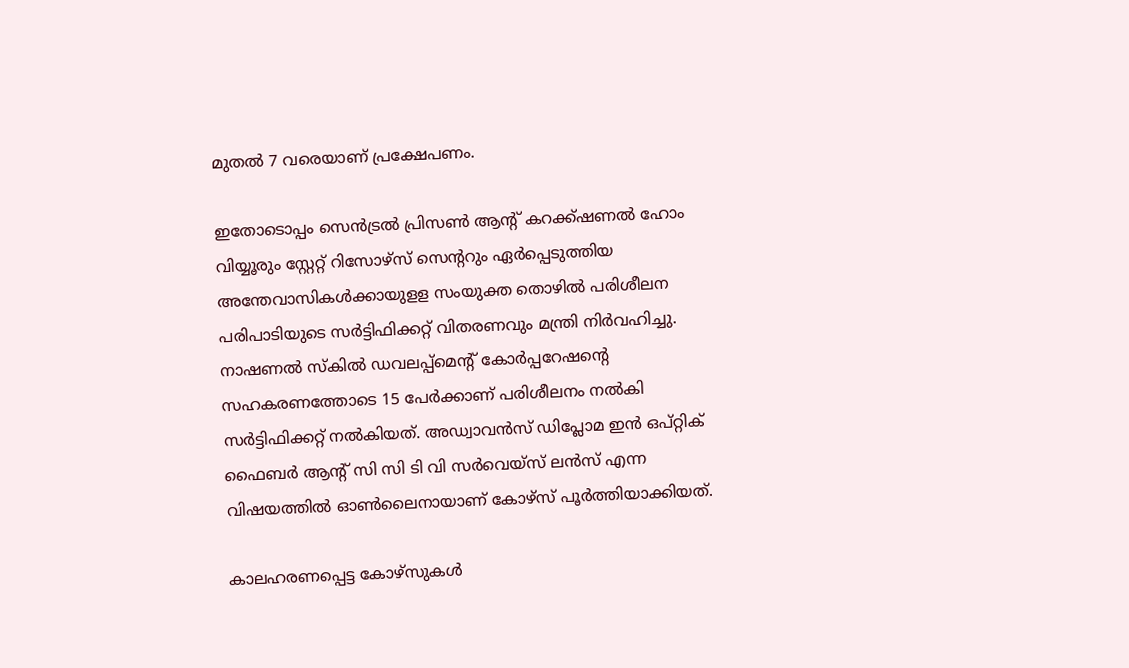മുതല്‍ 7 വരെയാണ് പ്രക്ഷേപണം.

ഇതോടൊപ്പം സെന്‍ട്രല്‍ പ്രിസണ്‍ ആന്‍റ് കറക്ക്ഷണല്‍ ഹോം വിയ്യൂരും സ്റ്റേറ്റ് റിസോഴ്‌സ് സെന്ററും ഏര്‍പ്പെടുത്തിയ അന്തേവാസികള്‍ക്കായുളള സംയുക്ത തൊഴില്‍ പരിശീലന പരിപാടിയുടെ സര്‍ട്ടിഫിക്കറ്റ് വിതരണവും മന്ത്രി നിര്‍വഹിച്ചു. നാഷണല്‍ സ്‌കില്‍ ഡവലപ്പ്‌മെന്റ് കോര്‍പ്പറേഷന്റെ സഹകരണത്തോടെ 15 പേര്‍ക്കാണ് പരിശീലനം നല്‍കി സര്‍ട്ടിഫിക്കറ്റ് നല്‍കിയത്. അഡ്വാവന്‍സ് ഡിപ്ലോമ ഇന്‍ ഒപ്റ്റിക് ഫൈബര്‍ ആന്റ് സി സി ടി വി സര്‍വെയ്‌സ് ലന്‍സ് എന്ന വിഷയത്തില്‍ ഓണ്‍ലൈനായാണ് കോഴ്‌സ് പൂര്‍ത്തിയാക്കിയത്.

കാലഹരണപ്പെട്ട കോഴ്‌സുകള്‍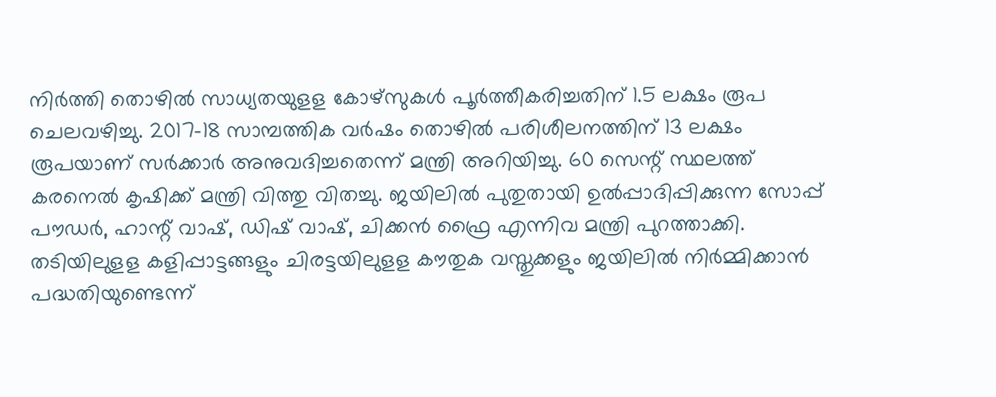നിര്‍ത്തി തൊഴില്‍ സാധ്യതയുളള കോഴ്‌സുകള്‍ പൂര്‍ത്തീകരിച്ചതിന് 1.5 ലക്ഷം രൂപ ചെലവഴിച്ചു. 2017-18 സാമ്പത്തിക വര്‍ഷം തൊഴില്‍ പരിശീലനത്തിന് 13 ലക്ഷം രൂപയാണ് സര്‍ക്കാര്‍ അനുവദിച്ചതെന്ന് മന്ത്രി അറിയിച്ചു. 60 സെന്റ് സ്ഥലത്ത് കരനെല്‍ കൃഷിക്ക് മന്ത്രി വിത്തു വിതച്ചു. ജയിലില്‍ പുതുതായി ഉല്‍പ്പാദിപ്പിക്കുന്ന സോപ്പ് പൗഡര്‍, ഹാന്റ് വാഷ്, ഡിഷ് വാഷ്, ചിക്കന്‍ ഫ്രൈ എന്നിവ മന്ത്രി പുറത്താക്കി. തടിയിലുളള കളിപ്പാട്ടങ്ങളും ചിരട്ടയിലുളള കൗതുക വസ്തുക്കളും ജയിലില്‍ നിര്‍മ്മിക്കാന്‍ പദ്ധതിയുണ്ടെന്ന്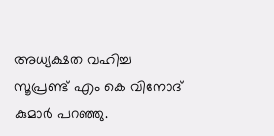അധ്യക്ഷത വഹിച്ച സൂപ്രണ്ട് എം കെ വിനോദ് കുമാര്‍ പറഞ്ഞു.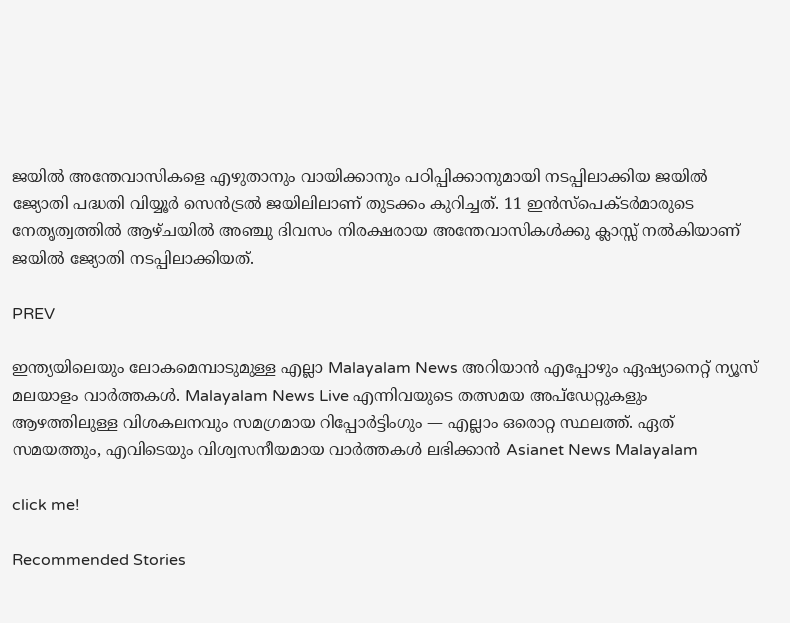ജയില്‍ അന്തേവാസികളെ എഴുതാനും വായിക്കാനും പഠിപ്പിക്കാനുമായി നടപ്പിലാക്കിയ ജയില്‍ ജ്യോതി പദ്ധതി വിയ്യൂര്‍ സെന്‍ട്രല്‍ ജയിലിലാണ് തുടക്കം കുറിച്ചത്. 11 ഇന്‍സ്‌പെക്ടര്‍മാരുടെ നേതൃത്വത്തില്‍ ആഴ്ചയില്‍ അഞ്ചു ദിവസം നിരക്ഷരായ അന്തേവാസികള്‍ക്കു ക്ലാസ്സ് നല്‍കിയാണ് ജയില്‍ ജ്യോതി നടപ്പിലാക്കിയത്.

PREV

ഇന്ത്യയിലെയും ലോകമെമ്പാടുമുള്ള എല്ലാ Malayalam News അറിയാൻ എപ്പോഴും ഏഷ്യാനെറ്റ് ന്യൂസ് മലയാളം വാർത്തകൾ. Malayalam News Live എന്നിവയുടെ തത്സമയ അപ്‌ഡേറ്റുകളും ആഴത്തിലുള്ള വിശകലനവും സമഗ്രമായ റിപ്പോർട്ടിംഗും — എല്ലാം ഒരൊറ്റ സ്ഥലത്ത്. ഏത് സമയത്തും, എവിടെയും വിശ്വസനീയമായ വാർത്തകൾ ലഭിക്കാൻ Asianet News Malayalam

click me!

Recommended Stories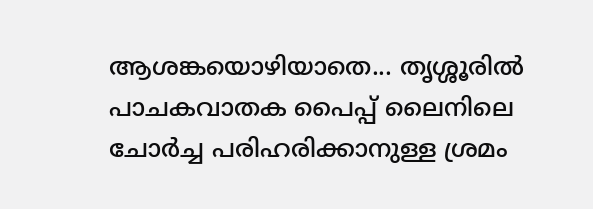ആശങ്കയൊഴിയാതെ... തൃശ്ശൂരിൽ പാചകവാതക പൈപ്പ്‌ ലൈനിലെ ചോർച്ച പരിഹരിക്കാനുള്ള ശ്രമം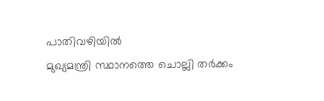പാതിവഴിയിൽ
മുഖ്യമന്ത്രി സ്ഥാനത്തെ ചൊല്ലി തർക്കം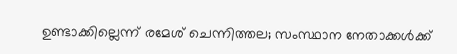ഉണ്ടാക്കില്ലെന്ന് രമേശ് ചെന്നിത്തല; സംസ്ഥാന നേതാക്കൾക്ക്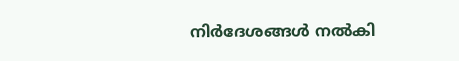നിർദേശങ്ങൾ നൽകി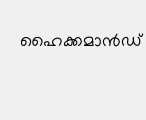ഹൈക്കമാൻഡ്